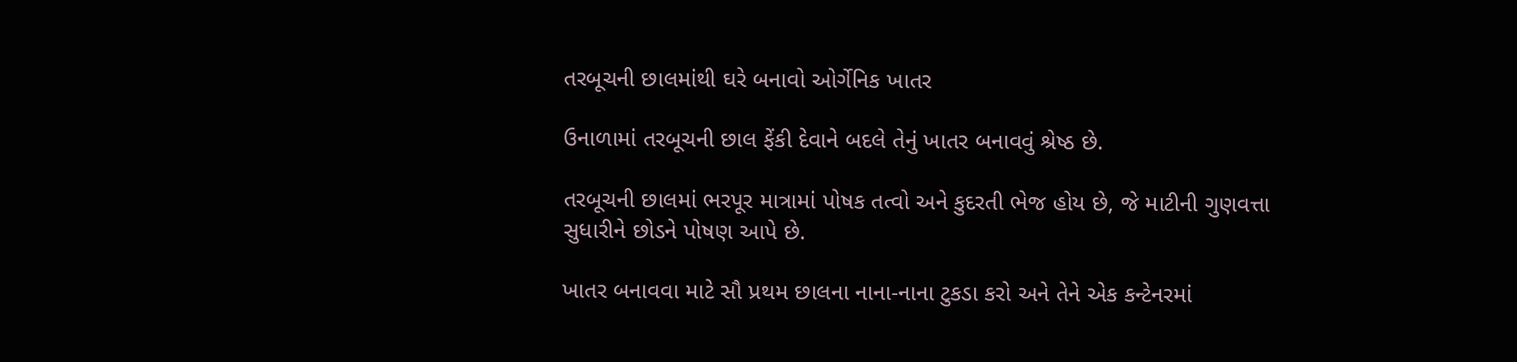તરબૂચની છાલમાંથી ઘરે બનાવો ઓર્ગેનિક ખાતર

ઉનાળામાં તરબૂચની છાલ ફેંકી દેવાને બદલે તેનું ખાતર બનાવવું શ્રેષ્ઠ છે.

તરબૂચની છાલમાં ભરપૂર માત્રામાં પોષક તત્વો અને કુદરતી ભેજ હોય છે, જે માટીની ગુણવત્તા સુધારીને છોડને પોષણ આપે છે.

ખાતર બનાવવા માટે સૌ પ્રથમ છાલના નાના-નાના ટુકડા કરો અને તેને એક કન્ટેનરમાં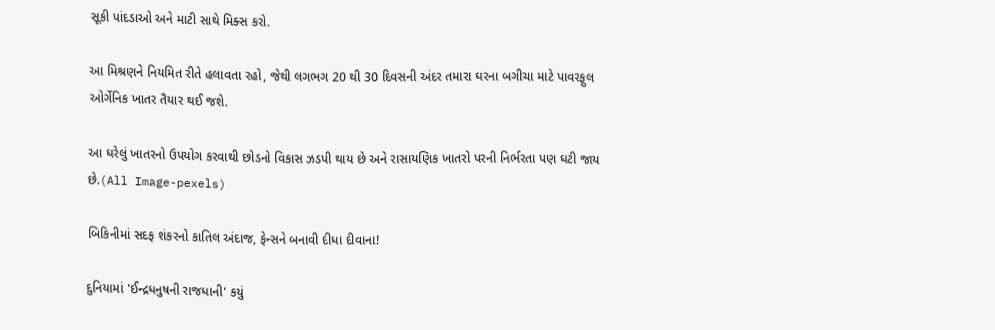સૂકી પાંદડાઓ અને માટી સાથે મિક્સ કરો.

આ મિશ્રણને નિયમિત રીતે હલાવતા રહો, જેથી લગભગ 20 થી 30 દિવસની અંદર તમારા ઘરના બગીચા માટે પાવરફુલ ઓર્ગેનિક ખાતર તૈયાર થઈ જશે.

આ ઘરેલું ખાતરનો ઉપયોગ કરવાથી છોડનો વિકાસ ઝડપી થાય છે અને રાસાયણિક ખાતરો પરની નિર્ભરતા પણ ઘટી જાય છે.(All Image-pexels)

બિકિનીમાં સદફ શંકરનો કાતિલ અંદાજ, ફેન્સને બનાવી દીધા દીવાના!

દુનિયામાં 'ઈન્દ્રધનુષની રાજધાની' કયું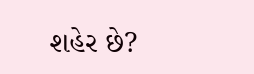શહેર છે?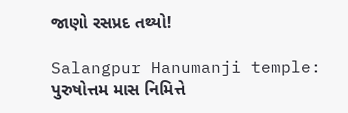જાણો રસપ્રદ તથ્યો!

Salangpur Hanumanji temple: પુરુષોત્તમ માસ નિમિત્તે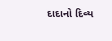દાદાનો દિવ્ય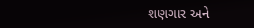શણગાર અને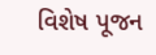વિશેષ પૂજન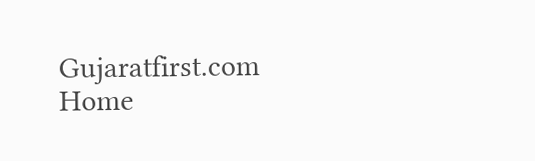Gujaratfirst.com Home